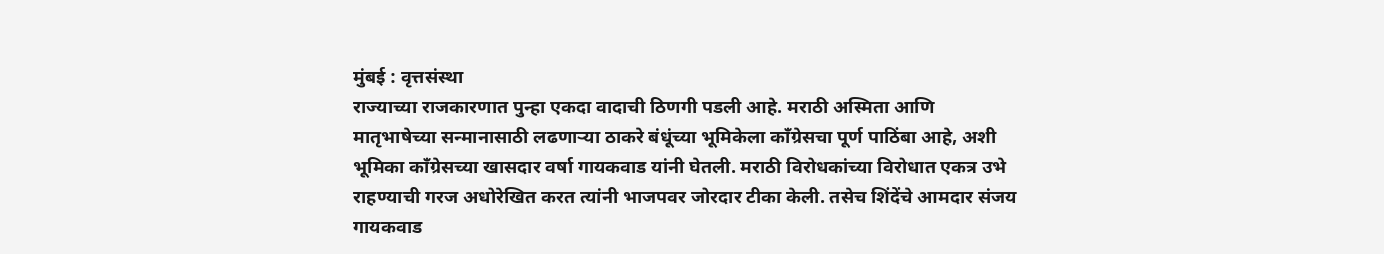मुंबई : वृत्तसंस्था
राज्याच्या राजकारणात पुन्हा एकदा वादाची ठिणगी पडली आहे. मराठी अस्मिता आणि मातृभाषेच्या सन्मानासाठी लढणाऱ्या ठाकरे बंधूंच्या भूमिकेला काँग्रेसचा पूर्ण पाठिंबा आहे, अशी भूमिका काँग्रेसच्या खासदार वर्षा गायकवाड यांनी घेतली. मराठी विरोधकांच्या विरोधात एकत्र उभे राहण्याची गरज अधोरेखित करत त्यांनी भाजपवर जोरदार टीका केली. तसेच शिंदेंचे आमदार संजय गायकवाड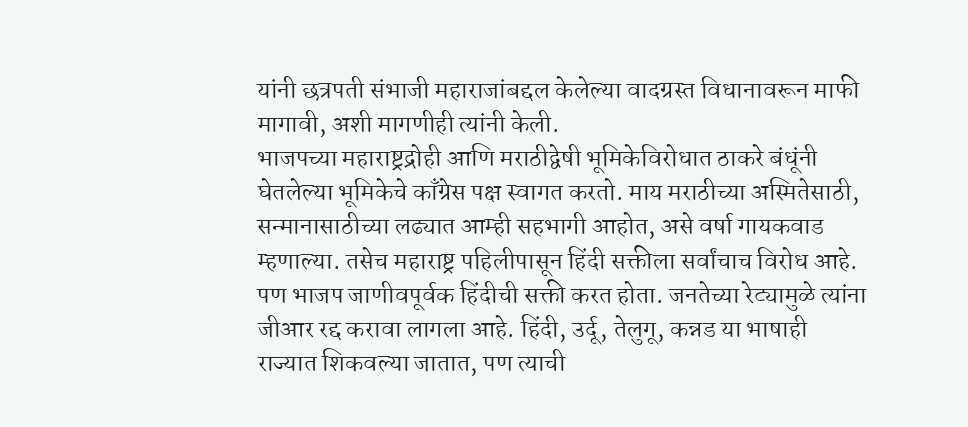यांनी छत्रपती संभाजी महाराजांबद्दल केलेल्या वादग्रस्त विधानावरून माफी मागावी, अशी मागणीही त्यांनी केली.
भाजपच्या महाराष्ट्रद्रोही आणि मराठीद्वेषी भूमिकेविरोधात ठाकरे बंधूंनी घेतलेल्या भूमिकेचे काँग्रेस पक्ष स्वागत करतो. माय मराठीच्या अस्मितेसाठी, सन्मानासाठीच्या लढ्यात आम्ही सहभागी आहोत, असे वर्षा गायकवाड म्हणाल्या. तसेच महाराष्ट्र पहिलीपासून हिंदी सक्तीला सर्वांचाच विरोध आहे. पण भाजप जाणीवपूर्वक हिंदीची सक्ती करत होता. जनतेच्या रेट्यामुळे त्यांना जीआर रद्द करावा लागला आहे. हिंदी, उर्दू, तेलुगू, कन्नड या भाषाही राज्यात शिकवल्या जातात, पण त्याची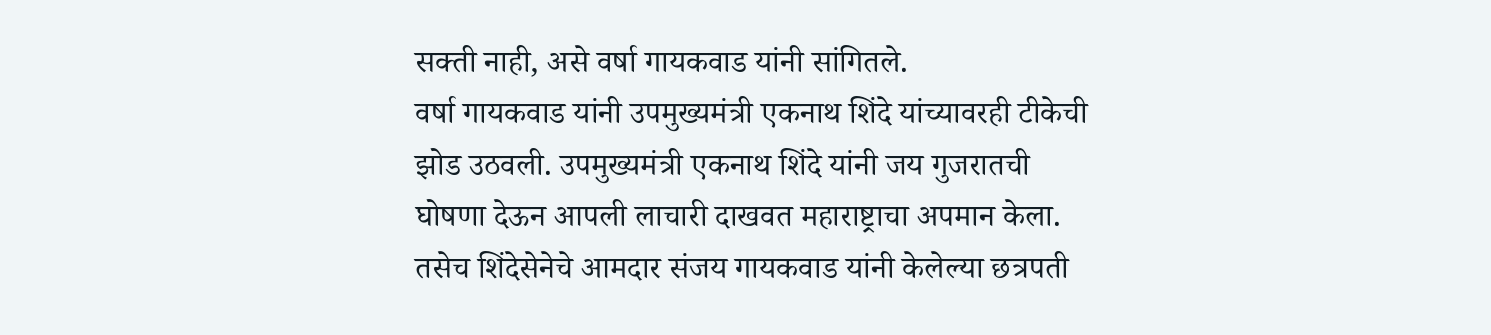सक्ती नाही, असे वर्षा गायकवाड यांनी सांगितले.
वर्षा गायकवाड यांनी उपमुख्यमंत्री एकनाथ शिंदे यांच्यावरही टीकेची झोड उठवली. उपमुख्यमंत्री एकनाथ शिंदे यांनी जय गुजरातची घोषणा देऊन आपली लाचारी दाखवत महाराष्ट्राचा अपमान केला.
तसेच शिंदेसेनेचे आमदार संजय गायकवाड यांनी केलेल्या छत्रपती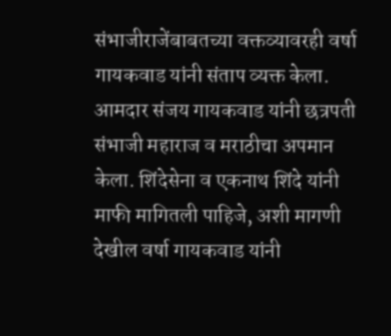संभाजीराजेंबाबतच्या वक्तव्यावरही वर्षा गायकवाड यांनी संताप व्यक्त केला. आमदार संजय गायकवाड यांनी छत्रपती संभाजी महाराज व मराठीचा अपमान केला. शिंदेसेना व एकनाथ शिंदे यांनी माफी मागितली पाहिजे, अशी मागणी देखील वर्षा गायकवाड यांनी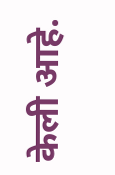केली आहे.